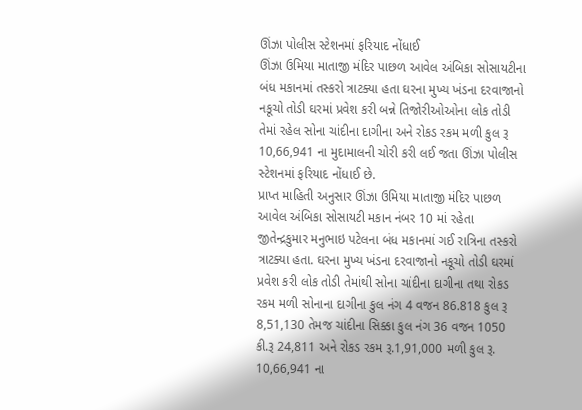ઊંઝા પોલીસ સ્ટેશનમાં ફરિયાદ નોંધાઈ
ઊંઝા ઉમિયા માતાજી મંદિર પાછળ આવેલ અંબિકા સોસાયટીના બંધ મકાનમાં તસ્કરો ત્રાટક્યા હતા ઘરના મુખ્ય ખંડના દરવાજાનો નકૂચો તોડી ઘરમાં પ્રવેશ કરી બન્ને તિજોરીઓઓના લોક તોડી તેમાં રહેલ સોના ચાંદીના દાગીના અને રોકડ રકમ મળી કુલ રૂ 10,66,941 ના મુદામાલની ચોરી કરી લઈ જતા ઊંઝા પોલીસ સ્ટેશનમાં ફરિયાદ નોંધાઈ છે.
પ્રાપ્ત માહિતી અનુસાર ઊંઝા ઉમિયા માતાજી મંદિર પાછળ આવેલ અંબિકા સોસાયટી મકાન નંબર 10 માં રહેતા જીતેન્દ્રકુમાર મનુભાઇ પટેલના બંધ મકાનમાં ગઈ રાત્રિના તસ્કરો ત્રાટક્યા હતા. ઘરના મુખ્ય ખંડના દરવાજાનો નકૂચો તોડી ઘરમાં પ્રવેશ કરી લોક તોડી તેમાંથી સોના ચાંદીના દાગીના તથા રોકડ રકમ મળી સોનાના દાગીના કુલ નંગ 4 વજન 86.818 કુલ રૂ 8,51,130 તેમજ ચાંદીના સિક્કા કુલ નંગ 36 વજન 1050 કી.રૂ 24,811 અને રોકડ રકમ રૂ.1,91,000 મળી કુલ રૂ. 10,66,941 ના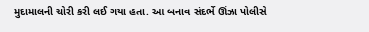મુદામાલની ચોરી કરી લઈ ગયા હતા. આ બનાવ સંદર્ભે ઊંઝા પોલીસે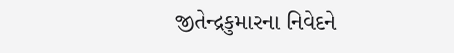જીતેન્દ્રકુમારના નિવેદને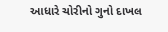આધારે ચોરીનો ગુનો દાખલ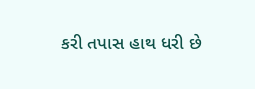કરી તપાસ હાથ ધરી છે